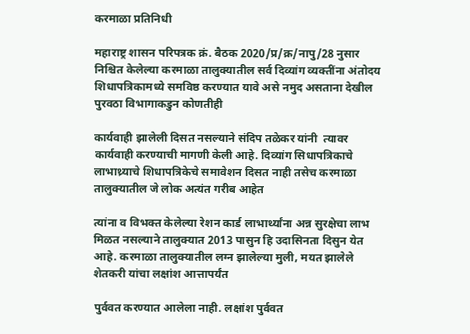करमाळा प्रतिनिधी

महाराष्ट्र शासन परिपत्रक क्रं. बैठक 2020/प्र/क्र/नापु/28 नुसार निश्चित केलेल्या करमाळा तालुक्यातील सर्व दिव्यांग व्यक्तींना अंतोदय शिधापत्रिकामध्ये समविष्ठ करण्यात यावे असे नमुद असताना देखील पुरवठा विभागाकडुन कोणतीही

कार्यवाही झालेली दिसत नसल्याने संदिप तळेकर यांनी  त्यावर कार्यवाही करण्याची मागणी केली आहे. दिव्यांग सिधापत्रिकाचे लाभाथ्र्याचे शिधापत्रिकेचे समावेशन दिसत नाही तसेच करमाळा तालुक्यातील जे लोक अत्यंत गरीब आहेत

त्यांना व विभक्त केलेल्या रेशन कार्ड लाभार्थ्यांना अन्न सुरक्षेचा लाभ मिळत नसल्याने तालुक्यात 2013 पासुन हि उदासिनता दिसुन येत आहे. करमाळा तालुक्यातील लग्न झालेल्या मुली, मयत झालेले शेतकरी यांचा लक्षांश आत्तापर्यंत

पुर्ववत करण्यात आलेला नाही. लक्षांश पुर्ववत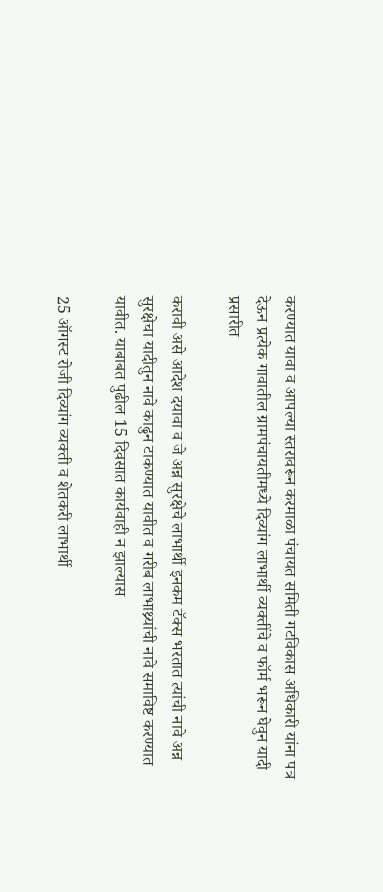करण्यात यावा व आपल्या स्तरावरून करमाळा पंचायत समिती गटविकास अधिकारी यांना पत्र देऊन प्रत्येक गावातील ग्रामपंचायतीमध्ये दिव्यांग लाभार्थी व्यक्तींचे व फॉर्म भरून घेवुन यादी प्रसारीत

करावी असे आदेश दयावा व जे अन्न सुरक्षेचे लाभार्थी इनकम टॅक्स भरतात त्यांची नावे अन्न सुरक्षेचा यादीतुन नावे काढुन टाकण्यात यावीत व गरीब लाभाथ्र्यांची नावे समाविष्ट करण्यात यावीत. याबाबत पुढील 15 दिवसात कार्यवाही न झाल्यास

25 ऑगस्ट रोजी दिव्यांग व्यक्ती व शेतकरी लाभार्थी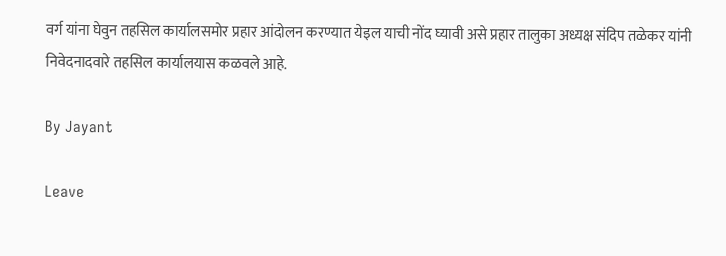वर्ग यांना घेवुन तहसिल कार्यालसमोर प्रहार आंदोलन करण्यात येइल याची नोंद घ्यावी असे प्रहार तालुका अध्यक्ष संदिप तळेकर यांनी निवेदनादवारे तहसिल कार्यालयास कळवले आहे.

By Jayant

Leave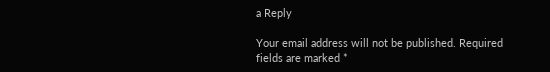a Reply

Your email address will not be published. Required fields are marked *